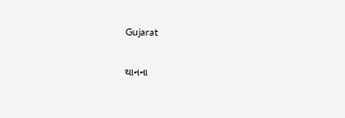Gujarat

થાનના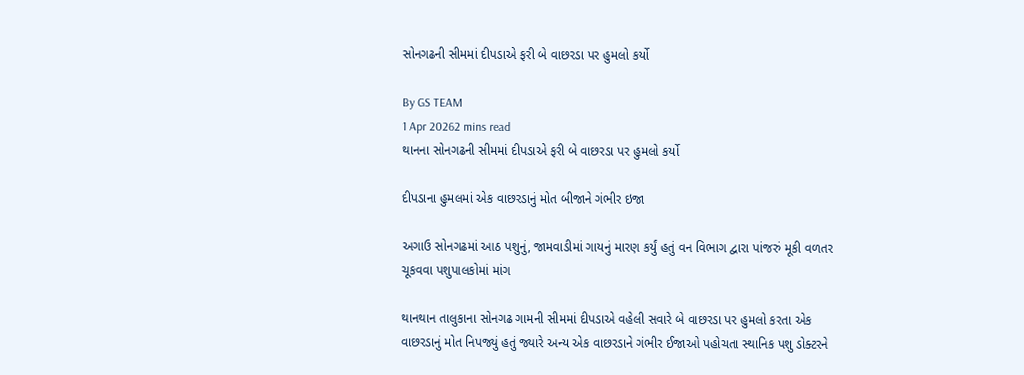સોનગઢની સીમમાં દીપડાએ ફરી બે વાછરડા પર હુમલો કર્યો

By GS TEAM
1 Apr 20262 mins read
થાનના સોનગઢની સીમમાં દીપડાએ ફરી બે વાછરડા પર હુમલો કર્યો

દીપડાના હુમલમાં એક વાછરડાનું મોત બીજાને ગંભીર ઇજા

અગાઉ સોનગઢમાં આઠ પશુનું, જામવાડીમાં ગાયનું મારણ કર્યું હતું વન વિભાગ દ્વારા પાંજરું મૂકી વળતર ચૂકવવા પશુપાલકોમાં માંગ

થાનથાન તાલુકાના સોનગઢ ગામની સીમમાં દીપડાએ વહેલી સવારે બે વાછરડા પર હુમલો કરતા એક વાછરડાનું મોત નિપજ્યું હતું જ્યારે અન્ય એક વાછરડાને ગંભીર ઈજાઓ પહોચતા સ્થાનિક પશુ ડોક્ટરને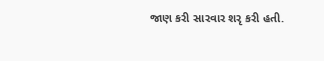જાણ કરી સારવાર શરૃ કરી હતી.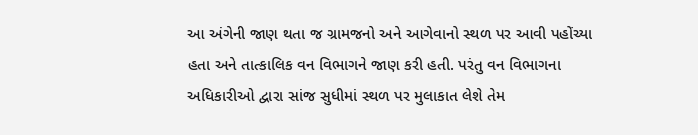આ અંગેની જાણ થતા જ ગ્રામજનો અને આગેવાનો સ્થળ પર આવી પહોંચ્યા હતા અને તાત્કાલિક વન વિભાગને જાણ કરી હતી. પરંતુ વન વિભાગના અધિકારીઓ દ્વારા સાંજ સુધીમાં સ્થળ પર મુલાકાત લેશે તેમ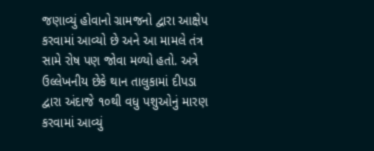જણાવ્યું હોવાનો ગ્રામજનો દ્વારા આક્ષેપ કરવામાં આવ્યો છે અને આ મામલે તંત્ર સામે રોષ પણ જોવા મળ્યો હતો. અત્રે ઉલ્લેખનીય છેકે થાન તાલુકામાં દીપડા દ્વારા અંદાજે ૧૦થી વધુ પશુઓનું મારણ કરવામાં આવ્યું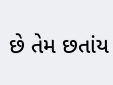છે તેમ છતાંય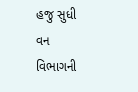હજુ સુધી વન વિભાગની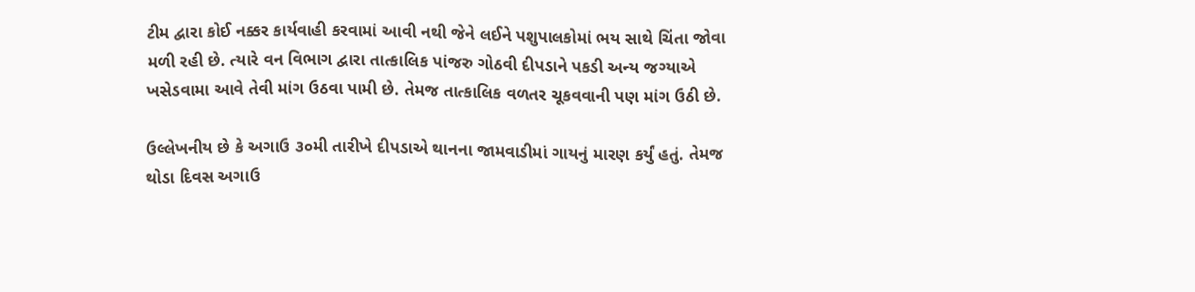ટીમ દ્વારા કોઈ નક્કર કાર્યવાહી કરવામાં આવી નથી જેને લઈને પશુપાલકોમાં ભય સાથે ચિંતા જોવા મળી રહી છે. ત્યારે વન વિભાગ દ્વારા તાત્કાલિક પાંજરુ ગોઠવી દીપડાને પકડી અન્ય જગ્યાએ ખસેડવામા આવે તેવી માંગ ઉઠવા પામી છે. તેમજ તાત્કાલિક વળતર ચૂકવવાની પણ માંગ ઉઠી છે.

ઉલ્લેખનીય છે કે અગાઉ ૩૦મી તારીખે દીપડાએ થાનના જામવાડીમાં ગાયનું મારણ કર્યું હતું. તેમજ થોડા દિવસ અગાઉ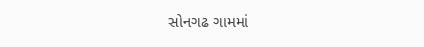સોનગઢ ગામમાં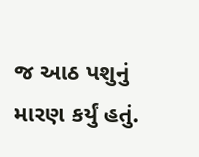જ આઠ પશુનું મારણ કર્યું હતું.